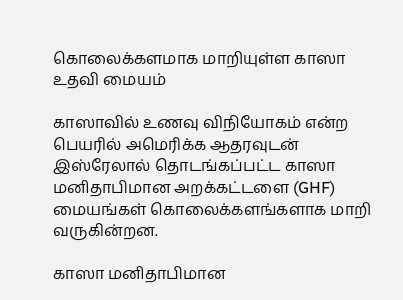கொலைக்களமாக மாறியுள்ள காஸா உதவி மையம்

காஸாவில் உணவு விநியோகம் என்ற பெயரில் அமெரிக்க ஆதரவுடன் இஸ்ரேலால் தொடங்கப்பட்ட காஸா மனிதாபிமான அறக்கட்டளை (GHF) மையங்கள் கொலைக்களங்களாக மாறி வருகின்றன.

காஸா மனிதாபிமான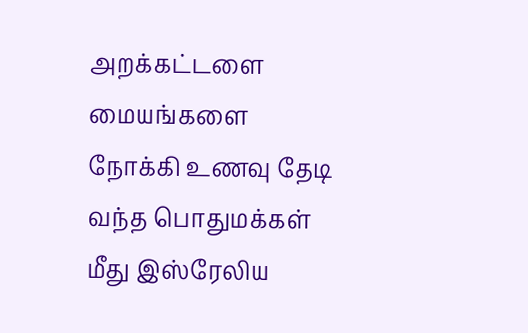அறக்கட்டளை மையங்களை நோக்கி உணவு தேடி வந்த பொதுமக்கள் மீது இஸ்ரேலிய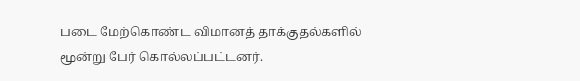படை மேற்கொண்ட விமானத் தாக்குதல்களில் மூன்று பேர் கொல்லப்பட்டனர்.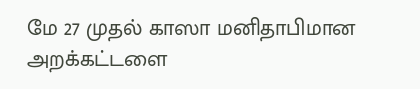மே 27 முதல் காஸா மனிதாபிமான அறக்கட்டளை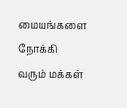மையங்களை நோக்கி வரும் மக்கள்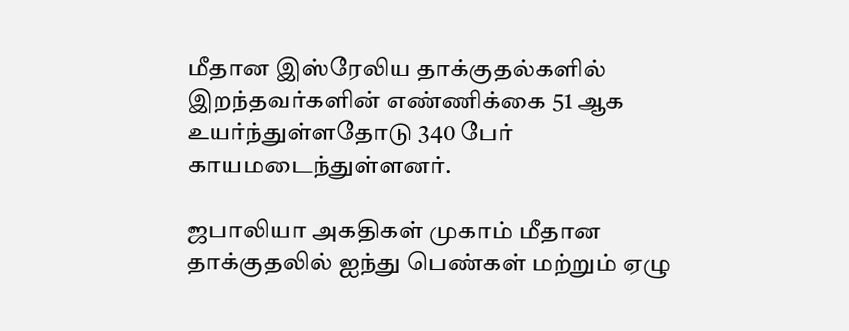மீதான இஸ்ரேலிய தாக்குதல்களில் இறந்தவர்களின் எண்ணிக்கை 51 ஆக உயர்ந்துள்ளதோடு 340 பேர் காயமடைந்துள்ளனர்.

ஜபாலியா அகதிகள் முகாம் மீதான தாக்குதலில் ஐந்து பெண்கள் மற்றும் ஏழு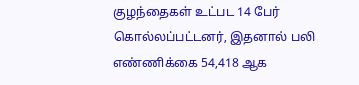குழந்தைகள் உட்பட 14 பேர் கொல்லப்பட்டனர், இதனால் பலி எண்ணிக்கை 54,418 ஆக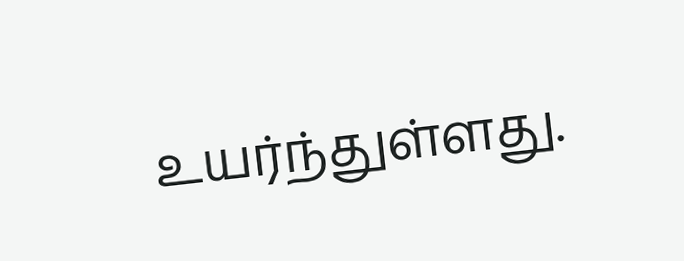உயர்ந்துள்ளது.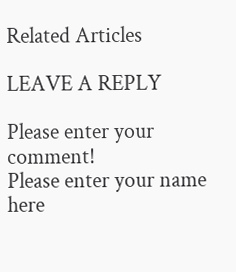Related Articles

LEAVE A REPLY

Please enter your comment!
Please enter your name here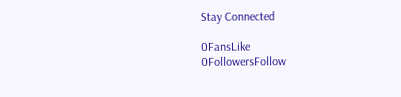Stay Connected

0FansLike
0FollowersFollow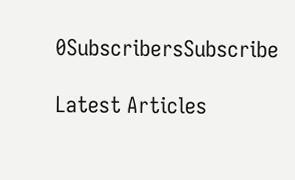0SubscribersSubscribe

Latest Articles